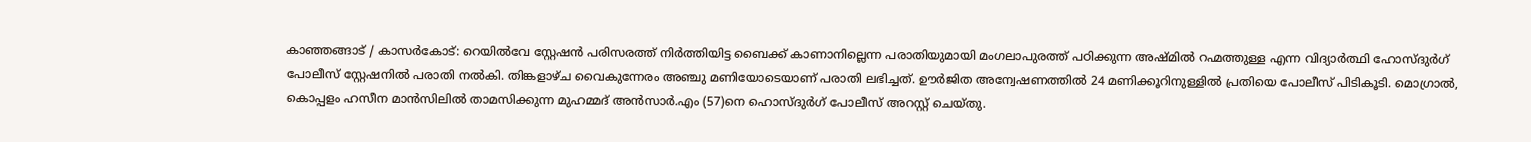കാഞ്ഞങ്ങാട് / കാസർകോട്: റെയിൽവേ സ്റ്റേഷൻ പരിസരത്ത് നിർത്തിയിട്ട ബൈക്ക് കാണാനില്ലെന്ന പരാതിയുമായി മംഗലാപുരത്ത് പഠിക്കുന്ന അഷ്മിൽ റഹ്മത്തുള്ള എന്ന വിദ്യാർത്ഥി ഹോസ്ദുർഗ് പോലീസ് സ്റ്റേഷനിൽ പരാതി നൽകി. തിങ്കളാഴ്ച വൈകുന്നേരം അഞ്ചു മണിയോടെയാണ് പരാതി ലഭിച്ചത്. ഊർജിത അന്വേഷണത്തിൽ 24 മണിക്കൂറിനുള്ളിൽ പ്രതിയെ പോലീസ് പിടികൂടി. മൊഗ്രാൽ, കൊപ്പളം ഹസീന മാൻസിലിൽ താമസിക്കുന്ന മുഹമ്മദ് അൻസാർ.എം (57)നെ ഹൊസ്ദുർഗ് പോലീസ് അറസ്റ്റ് ചെയ്തു.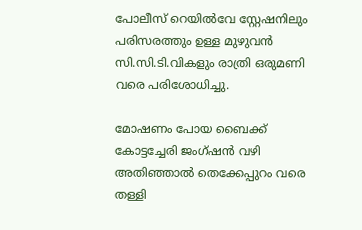പോലീസ് റെയിൽവേ സ്റ്റേഷനിലും പരിസരത്തും ഉള്ള മുഴുവൻ സി.സി.ടി.വികളും രാത്രി ഒരുമണി വരെ പരിശോധിച്ചു.

മോഷണം പോയ ബൈക്ക് കോട്ടച്ചേരി ജംഗ്ഷൻ വഴി അതിഞ്ഞാൽ തെക്കേപ്പുറം വരെ തള്ളി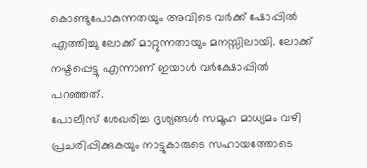കൊണ്ടുപോകുന്നതയും അവിടെ വർക്ക് ഷോപ്പിൽ എത്തിച്ചു ലോക്ക് മാറ്റുന്നതായും മനസ്സിലായി. ലോക്ക് നഷ്ടപ്പെട്ടു എന്നാണ് ഇയാൾ വർക്ഷോപ്പിൽ പറഞ്ഞത്.
പോലീസ് ശേഖരിച്ച ദൃശ്യങ്ങൾ സമൂഹ മാധ്യമം വഴി പ്രചരിപ്പിക്കുകയും നാട്ടുകാരുടെ സഹായത്തോടെ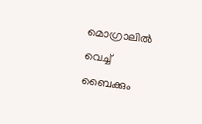മൊഗ്രാലിൽ വെച്ച് ബൈക്കും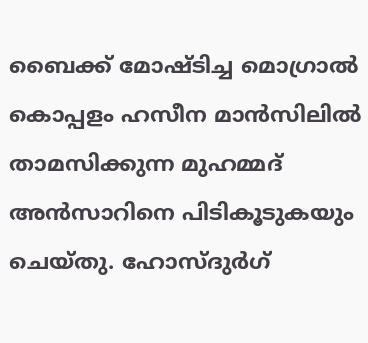ബൈക്ക് മോഷ്ടിച്ച മൊഗ്രാൽ കൊപ്പളം ഹസീന മാൻസിലിൽ താമസിക്കുന്ന മുഹമ്മദ് അൻസാറിനെ പിടികൂടുകയും ചെയ്തു. ഹോസ്ദുർഗ്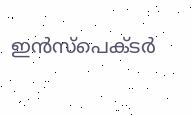ഇൻസ്പെക്ടർ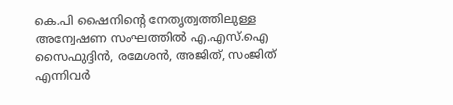കെ.പി ഷൈനിൻ്റെ നേതൃത്വത്തിലുള്ള അന്വേഷണ സംഘത്തിൽ എ.എസ്.ഐ സൈഫുദ്ദിൻ, രമേശൻ, അജിത്, സംജിത് എന്നിവർ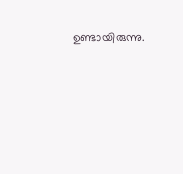ഉണ്ടായിരുന്നു.